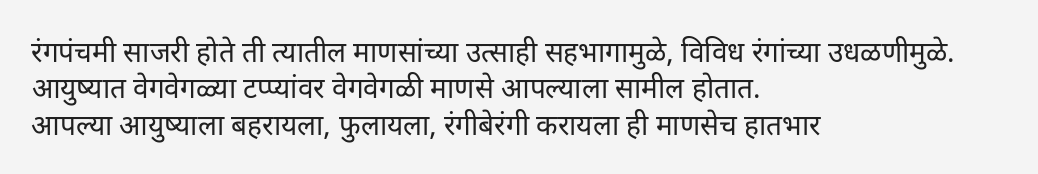रंगपंचमी साजरी होते ती त्यातील माणसांच्या उत्साही सहभागामुळे, विविध रंगांच्या उधळणीमुळे.
आयुष्यात वेगवेगळ्या टप्प्यांवर वेगवेगळी माणसे आपल्याला सामील होतात.
आपल्या आयुष्याला बहरायला, फुलायला, रंगीबेरंगी करायला ही माणसेच हातभार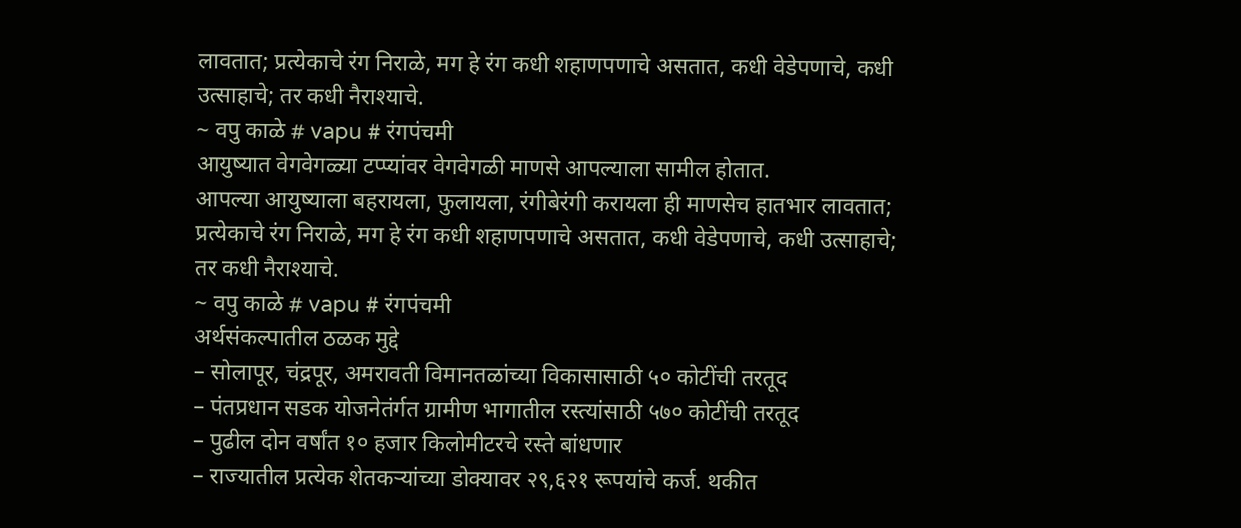लावतात; प्रत्येकाचे रंग निराळे, मग हे रंग कधी शहाणपणाचे असतात, कधी वेडेपणाचे, कधी उत्साहाचे; तर कधी नैराश्याचे.
~ वपु काळे # vapu # रंगपंचमी
आयुष्यात वेगवेगळ्या टप्प्यांवर वेगवेगळी माणसे आपल्याला सामील होतात.
आपल्या आयुष्याला बहरायला, फुलायला, रंगीबेरंगी करायला ही माणसेच हातभार लावतात; प्रत्येकाचे रंग निराळे, मग हे रंग कधी शहाणपणाचे असतात, कधी वेडेपणाचे, कधी उत्साहाचे; तर कधी नैराश्याचे.
~ वपु काळे # vapu # रंगपंचमी
अर्थसंकल्पातील ठळक मुद्दे
– सोलापूर, चंद्रपूर, अमरावती विमानतळांच्या विकासासाठी ५० कोटींची तरतूद
– पंतप्रधान सडक योजनेतंर्गत ग्रामीण भागातील रस्त्यांसाठी ५७० कोटींची तरतूद
– पुढील दोन वर्षांत १० हजार किलोमीटरचे रस्ते बांधणार
– राज्यातील प्रत्येक शेतकऱ्यांच्या डोक्यावर २९,६२१ रूपयांचे कर्ज. थकीत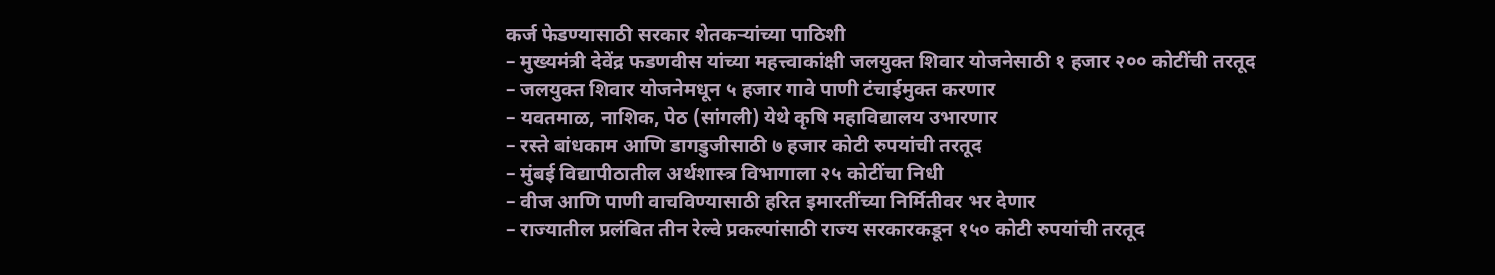कर्ज फेडण्यासाठी सरकार शेतकऱ्यांच्या पाठिशी
– मुख्यमंत्री देवेंद्र फडणवीस यांच्या महत्त्वाकांक्षी जलयुक्त शिवार योजनेसाठी १ हजार २०० कोटींची तरतूद
– जलयुक्त शिवार योजनेमधून ५ हजार गावे पाणी टंचाईमुक्त करणार
– यवतमाळ, नाशिक, पेठ (सांगली) येथे कृषि महाविद्यालय उभारणार
– रस्ते बांधकाम आणि डागडुजीसाठी ७ हजार कोटी रुपयांची तरतूद
– मुंबई विद्यापीठातील अर्थशास्त्र विभागाला २५ कोटींचा निधी
– वीज आणि पाणी वाचविण्यासाठी हरित इमारतींच्या निर्मितीवर भर देणार
– राज्यातील प्रलंबित तीन रेल्वे प्रकल्पांसाठी राज्य सरकारकडून १५० कोटी रुपयांची तरतूद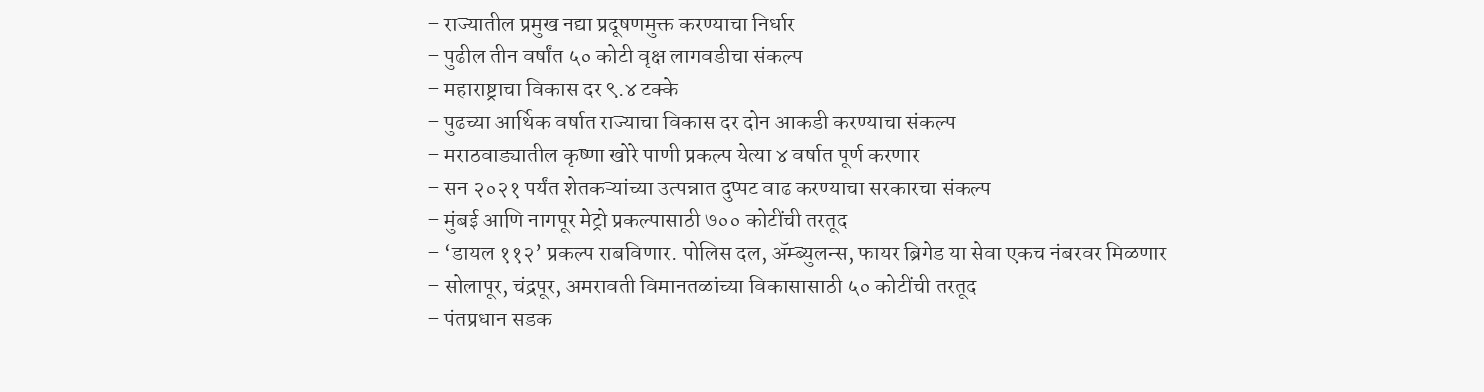– राज्यातील प्रमुख नद्या प्रदूषणमुक्त करण्याचा निर्धार
– पुढील तीन वर्षांत ५० कोटी वृक्ष लागवडीचा संकल्प
– महाराष्ट्राचा विकास दर ९.४ टक्के
– पुढच्या आर्थिक वर्षात राज्याचा विकास दर दोन आकडी करण्याचा संकल्प
– मराठवाड्यातील कृष्णा खोरे पाणी प्रकल्प येत्या ४ वर्षात पूर्ण करणार
– सन २०२१ पर्यंत शेतकऱ्यांच्या उत्पन्नात दुप्पट वाढ करण्याचा सरकारचा संकल्प
– मुंबई आणि नागपूर मेट्रो प्रकल्पासाठी ७०० कोटींची तरतूद
– ‘डायल ११२’ प्रकल्प राबविणार. पोलिस दल, ॲम्ब्युलन्स, फायर ब्रिगेड या सेवा एकच नंबरवर मिळणार
– सोलापूर, चंद्रपूर, अमरावती विमानतळांच्या विकासासाठी ५० कोटींची तरतूद
– पंतप्रधान सडक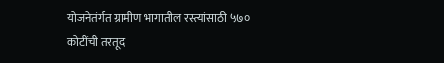योजनेतंर्गत ग्रामीण भागातील रस्त्यांसाठी ५७० कोटींची तरतूद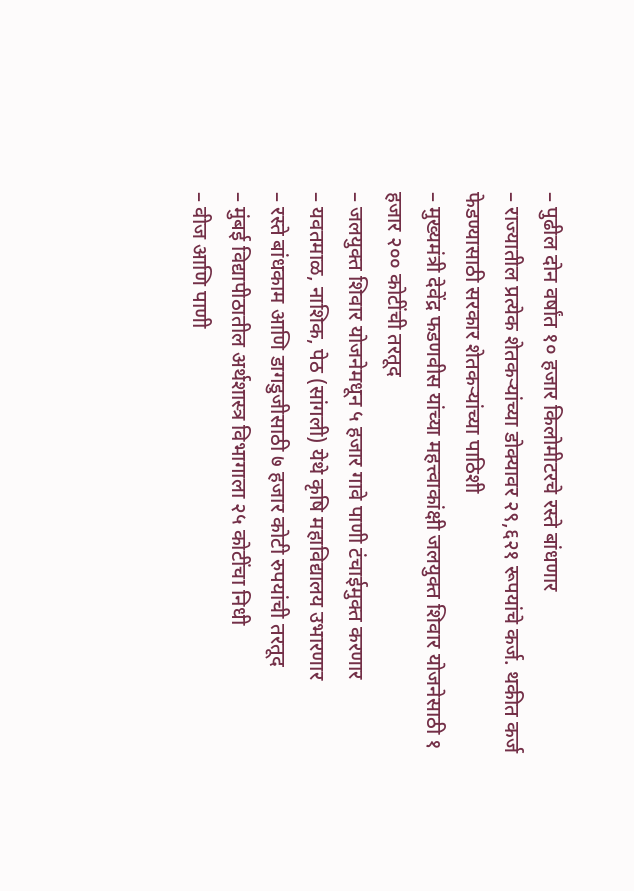– पुढील दोन वर्षांत १० हजार किलोमीटरचे रस्ते बांधणार
– राज्यातील प्रत्येक शेतकऱ्यांच्या डोक्यावर २९,६२१ रूपयांचे कर्ज. थकीत कर्ज फेडण्यासाठी सरकार शेतकऱ्यांच्या पाठिशी
– मुख्यमंत्री देवेंद्र फडणवीस यांच्या महत्त्वाकांक्षी जलयुक्त शिवार योजनेसाठी १ हजार २०० कोटींची तरतूद
– जलयुक्त शिवार योजनेमधून ५ हजार गावे पाणी टंचाईमुक्त करणार
– यवतमाळ, नाशिक, पेठ (सांगली) येथे कृषि महाविद्यालय उभारणार
– रस्ते बांधकाम आणि डागडुजीसाठी ७ हजार कोटी रुपयांची तरतूद
– मुंबई विद्यापीठातील अर्थशास्त्र विभागाला २५ कोटींचा निधी
– वीज आणि पाणी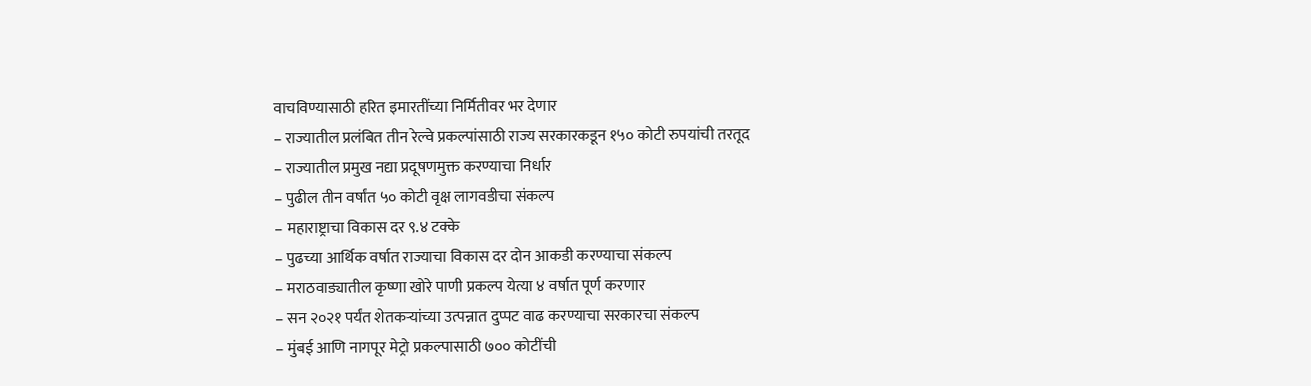वाचविण्यासाठी हरित इमारतींच्या निर्मितीवर भर देणार
– राज्यातील प्रलंबित तीन रेल्वे प्रकल्पांसाठी राज्य सरकारकडून १५० कोटी रुपयांची तरतूद
– राज्यातील प्रमुख नद्या प्रदूषणमुक्त करण्याचा निर्धार
– पुढील तीन वर्षांत ५० कोटी वृक्ष लागवडीचा संकल्प
– महाराष्ट्राचा विकास दर ९.४ टक्के
– पुढच्या आर्थिक वर्षात राज्याचा विकास दर दोन आकडी करण्याचा संकल्प
– मराठवाड्यातील कृष्णा खोरे पाणी प्रकल्प येत्या ४ वर्षात पूर्ण करणार
– सन २०२१ पर्यंत शेतकऱ्यांच्या उत्पन्नात दुप्पट वाढ करण्याचा सरकारचा संकल्प
– मुंबई आणि नागपूर मेट्रो प्रकल्पासाठी ७०० कोटींची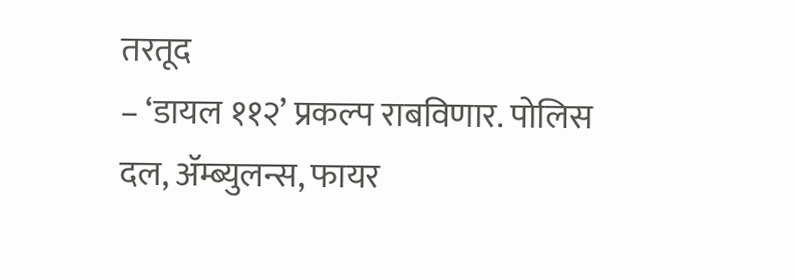तरतूद
– ‘डायल ११२’ प्रकल्प राबविणार. पोलिस दल, ॲम्ब्युलन्स, फायर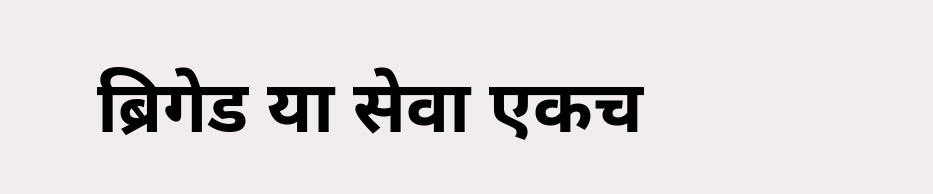ब्रिगेड या सेवा एकच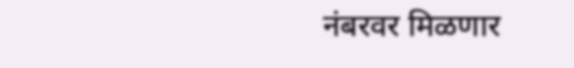नंबरवर मिळणार